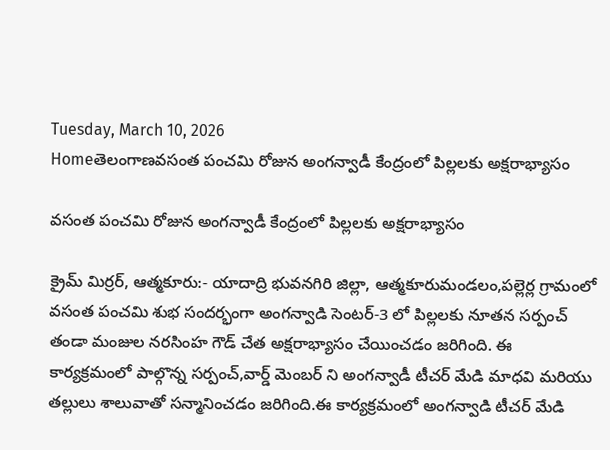Tuesday, March 10, 2026
Homeతెలంగాణవసంత పంచమి రోజున అంగన్వాడీ కేంద్రంలో పిల్లలకు అక్షరాభ్యాసం

వసంత పంచమి రోజున అంగన్వాడీ కేంద్రంలో పిల్లలకు అక్షరాభ్యాసం

క్రైమ్ మిర్రర్, ఆత్మకూరు:- యాదాద్రి భువనగిరి జిల్లా, ఆత్మకూరుమండలం,పల్లెర్ల గ్రామంలో వసంత పంచమి శుభ సందర్భంగా అంగన్వాడి సెంటర్-3 లో పిల్లలకు నూతన సర్పంచ్ తండా మంజుల నరసింహ గౌడ్ చేత అక్షరాభ్యాసం చేయించడం జరిగింది. ఈ కార్యక్రమంలో పాల్గొన్న సర్పంచ్,వార్డ్ మెంబర్ ని అంగన్వాడీ టీచర్ మేడి మాధవి మరియు తల్లులు శాలువాతో సన్మానించడం జరిగింది.ఈ కార్యక్రమంలో అంగన్వాడి టీచర్ మేడి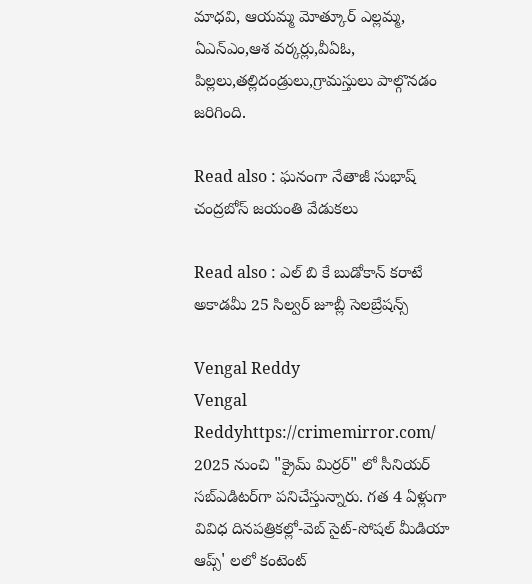మాధవి, ఆయమ్మ మోత్కూర్ ఎల్లమ్మ, ఏఎన్ఎం,ఆశ వర్కర్లు,వీఏఓ, పిల్లలు,తల్లిదండ్రులు,గ్రామస్తులు పాల్గొనడం జరిగింది.

Read also : ఘనంగా నేతాజీ సుభాష్ చంద్రబోస్ జయంతి వేడుకలు

Read also : ఎల్ బి కే బుడోకాన్ కరాటే అకాడమీ 25 సిల్వర్ జూబ్లీ సెలబ్రేషన్స్

Vengal Reddy
Vengal Reddyhttps://crimemirror.com/
2025 నుంచి "క్రైమ్ మిర్రర్" లో సీనియర్ సబ్‌ఎడిటర్‌గా పనిచేస్తున్నారు. గత 4 ఏళ్లుగా వివిధ దినపత్రికల్లో-వెబ్ సైట్-సోషల్ మీడియా ఆప్స్' లలో కంటెంట్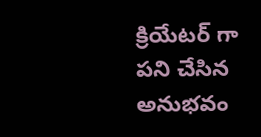క్రియేటర్ గా పని చేసిన అనుభవం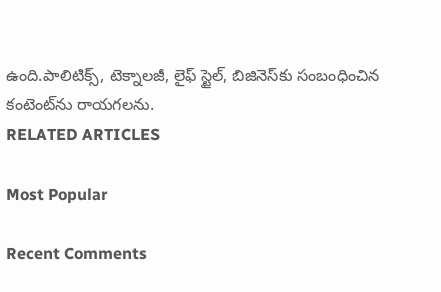ఉంది.పాలిటిక్స్‌, టెక్నాలజీ, లైఫ్‌ స్టైల్‌, బిజినెస్‌కు సంబంధించిన కంటెంట్‌ను రాయగలను.
RELATED ARTICLES

Most Popular

Recent Comments